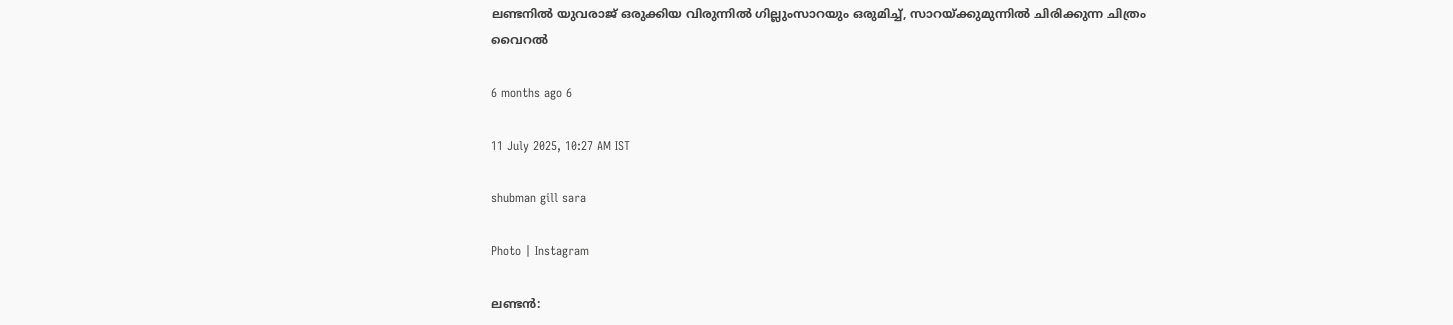ലണ്ടനിൽ യുവരാജ് ഒരുക്കിയ വിരുന്നിൽ ഗില്ലുംസാറയും ഒരുമിച്ച്, സാറയ്ക്കുമുന്നിൽ ചിരിക്കുന്ന ചിത്രം വൈറൽ

6 months ago 6

11 July 2025, 10:27 AM IST

shubman gill sara

Photo | Instagram

ലണ്ടന്‍: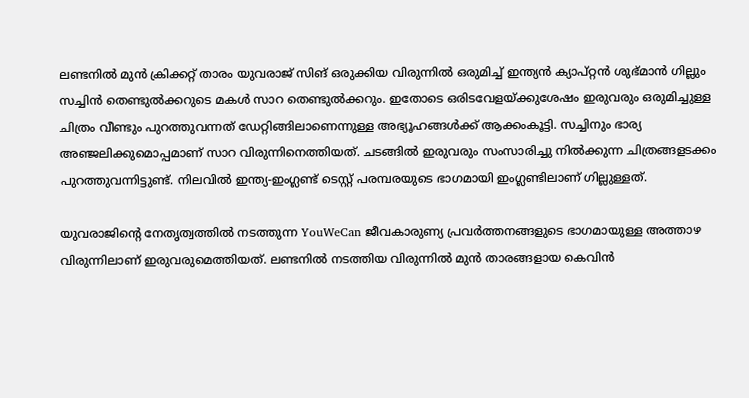ലണ്ടനില്‍ മുന്‍ ക്രിക്കറ്റ് താരം യുവരാജ് സിങ് ഒരുക്കിയ വിരുന്നില്‍ ഒരുമിച്ച് ഇന്ത്യന്‍ ക്യാപ്റ്റന്‍ ശുഭ്മാന്‍ ഗില്ലും സച്ചിന്‍ തെണ്ടുല്‍ക്കറുടെ മകള്‍ സാറ തെണ്ടുല്‍ക്കറും. ഇതോടെ ഒരിടവേളയ്ക്കുശേഷം ഇരുവരും ഒരുമിച്ചുള്ള ചിത്രം വീണ്ടും പുറത്തുവന്നത് ഡേറ്റിങ്ങിലാണെന്നുള്ള അഭ്യൂഹങ്ങള്‍ക്ക് ആക്കംകൂട്ടി. സച്ചിനും ഭാര്യ അഞ്ജലിക്കുമൊപ്പമാണ് സാറ വിരുന്നിനെത്തിയത്. ചടങ്ങില്‍ ഇരുവരും സംസാരിച്ചു നില്‍ക്കുന്ന ചിത്രങ്ങളടക്കം പുറത്തുവന്നിട്ടുണ്ട്. നിലവില്‍ ഇന്ത്യ-ഇംഗ്ലണ്ട് ടെസ്റ്റ് പരമ്പരയുടെ ഭാഗമായി ഇംഗ്ലണ്ടിലാണ് ഗില്ലുള്ളത്.

യുവരാജിന്റെ നേതൃത്വത്തില്‍ നടത്തുന്ന YouWeCan ജീവകാരുണ്യ പ്രവര്‍ത്തനങ്ങളുടെ ഭാഗമായുള്ള അത്താഴ വിരുന്നിലാണ് ഇരുവരുമെത്തിയത്. ലണ്ടനില്‍ നടത്തിയ വിരുന്നില്‍ മുന്‍ താരങ്ങളായ കെവിന്‍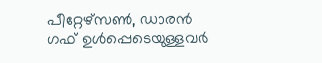പീറ്റേഴ്‌സണ്‍, ഡാരന്‍ ഗഫ് ഉള്‍പ്പെടെയുള്ളവര്‍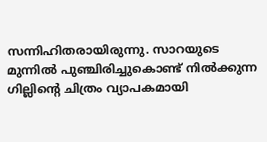സന്നിഹിതരായിരുന്നു. സാറയുടെ മുന്നില്‍ പുഞ്ചിരിച്ചുകൊണ്ട് നില്‍ക്കുന്ന ഗില്ലിന്റെ ചിത്രം വ്യാപകമായി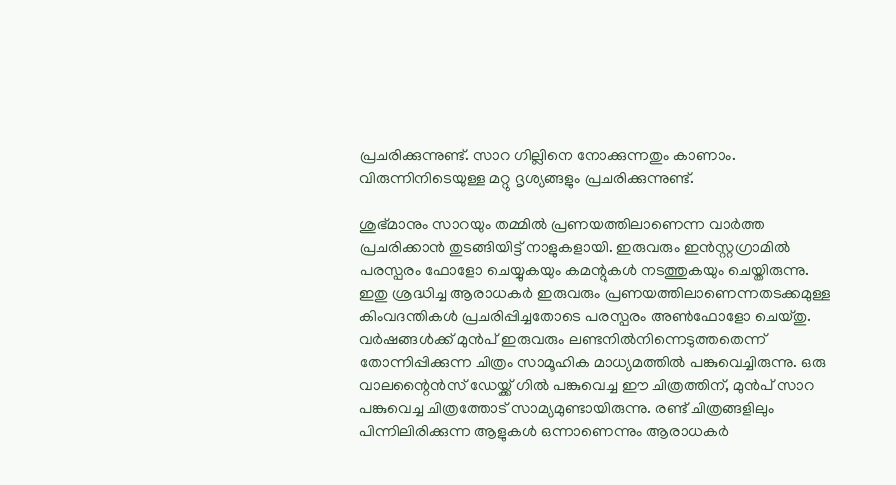പ്രചരിക്കുന്നുണ്ട്. സാറ ഗില്ലിനെ നോക്കുന്നതും കാണാം. വിരുന്നിനിടെയുള്ള മറ്റു ദൃശ്യങ്ങളും പ്രചരിക്കുന്നുണ്ട്.

ശുഭ്മാനും സാറയും തമ്മില്‍ പ്രണയത്തിലാണെന്ന വാര്‍ത്ത പ്രചരിക്കാന്‍ തുടങ്ങിയിട്ട് നാളുകളായി. ഇരുവരും ഇന്‍സ്റ്റഗ്രാമില്‍ പരസ്പരം ഫോളോ ചെയ്യുകയും കമന്റുകള്‍ നടത്തുകയും ചെയ്തിരുന്നു. ഇതു ശ്രദ്ധിച്ച ആരാധകര്‍ ഇരുവരും പ്രണയത്തിലാണെന്നതടക്കമുള്ള കിംവദന്തികള്‍ പ്രചരിപ്പിച്ചതോടെ പരസ്പരം അണ്‍ഫോളോ ചെയ്തു. വര്‍ഷങ്ങള്‍ക്ക് മുന്‍പ് ഇരുവരും ലണ്ടനില്‍നിന്നെടുത്തതെന്ന് തോന്നിപ്പിക്കുന്ന ചിത്രം സാമൂഹിക മാധ്യമത്തില്‍ പങ്കുവെച്ചിരുന്നു. ഒരു വാലന്റൈന്‍സ് ഡേയ്ക്ക് ഗില്‍ പങ്കുവെച്ച ഈ ചിത്രത്തിന്, മുന്‍പ് സാറ പങ്കുവെച്ച ചിത്രത്തോട് സാമ്യമുണ്ടായിരുന്നു. രണ്ട് ചിത്രങ്ങളിലും പിന്നിലിരിക്കുന്ന ആളുകള്‍ ഒന്നാണെന്നും ആരാധകര്‍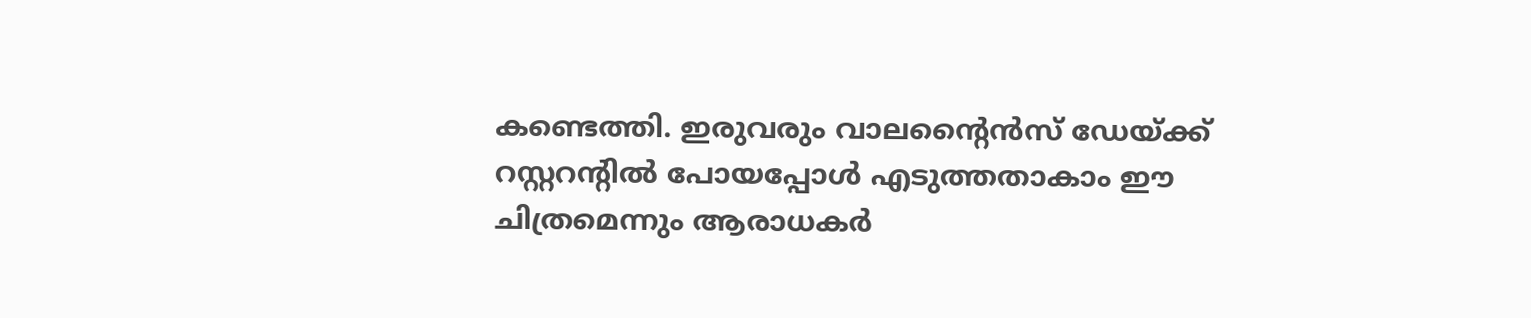കണ്ടെത്തി. ഇരുവരും വാലന്റൈന്‍സ് ഡേയ്ക്ക് റസ്റ്ററന്റില്‍ പോയപ്പോള്‍ എടുത്തതാകാം ഈ ചിത്രമെന്നും ആരാധകര്‍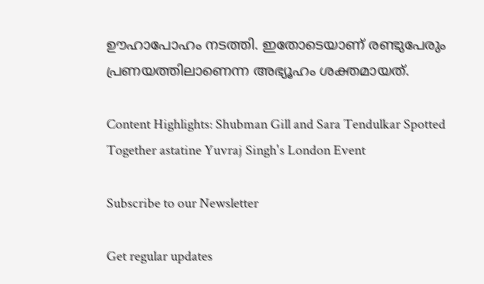ഊഹാപോഹം നടത്തി. ഇതോടെയാണ് രണ്ടുപേരും പ്രണയത്തിലാണെന്ന അഭ്യൂഹം ശക്തമായത്.

Content Highlights: Shubman Gill and Sara Tendulkar Spotted Together astatine Yuvraj Singh's London Event

Subscribe to our Newsletter

Get regular updates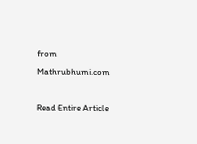from Mathrubhumi.com

Read Entire Article